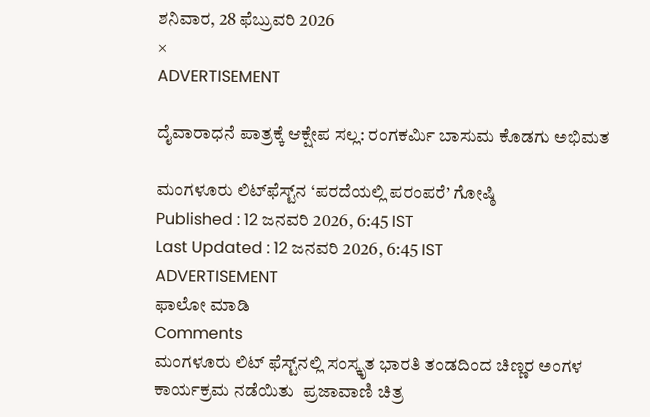ಶನಿವಾರ, 28 ಫೆಬ್ರುವರಿ 2026
×
ADVERTISEMENT

ದೈವಾರಾಧನೆ ಪಾತ್ರಕ್ಕೆ ಆಕ್ಷೇಪ ಸಲ್ಲ: ರಂಗಕರ್ಮಿ ಬಾಸುಮ ಕೊಡಗು ಅಭಿಮತ

ಮಂಗಳೂರು ಲಿಟ್‌ಫೆಸ್ಟ್‌ನ ‘ಪರದೆಯಲ್ಲಿ ಪರಂಪರೆ’ ಗೋಷ್ಠಿ
Published : 12 ಜನವರಿ 2026, 6:45 IST
Last Updated : 12 ಜನವರಿ 2026, 6:45 IST
ADVERTISEMENT
ಫಾಲೋ ಮಾಡಿ
Comments
ಮಂಗಳೂರು ಲಿಟ್ ಫೆಸ್ಟ್‌ನಲ್ಲಿ ಸಂಸ್ಕೃತ ಭಾರತಿ ತಂಡದಿಂದ ಚಿಣ್ಣರ ಅಂಗಳ ಕಾರ್ಯಕ್ರಮ ನಡೆಯಿತು  ಪ್ರಜಾವಾಣಿ ಚಿತ್ರ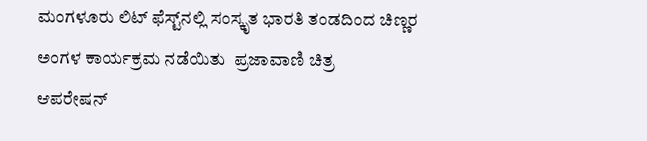ಮಂಗಳೂರು ಲಿಟ್ ಫೆಸ್ಟ್‌ನಲ್ಲಿ ಸಂಸ್ಕೃತ ಭಾರತಿ ತಂಡದಿಂದ ಚಿಣ್ಣರ ಅಂಗಳ ಕಾರ್ಯಕ್ರಮ ನಡೆಯಿತು  ಪ್ರಜಾವಾಣಿ ಚಿತ್ರ
ಆಪರೇಷನ್‌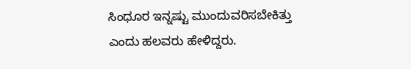ಸಿಂಧೂರ ಇನ್ನಷ್ಟು ಮುಂದುವರಿಸಬೇಕಿತ್ತು ಎಂದು ಹಲವರು ಹೇಳಿದ್ದರು.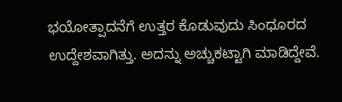ಭಯೋತ್ಪಾದನೆಗೆ ಉತ್ತರ ಕೊಡುವುದು ಸಿಂಧೂರದ ಉದ್ದೇಶವಾಗಿತ್ತು. ಅದನ್ನು ಅಚ್ಚುಕಟ್ಟಾಗಿ ಮಾಡಿದ್ದೇವೆ.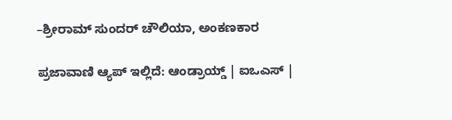–ಶ್ರೀರಾಮ್‌ ಸುಂದರ್ ಚೌಲಿಯಾ, ಅಂಕಣಕಾರ

ಪ್ರಜಾವಾಣಿ ಆ್ಯಪ್ ಇಲ್ಲಿದೆ: ಆಂಡ್ರಾಯ್ಡ್ | ಐಒಎಸ್ |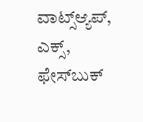ವಾಟ್ಸ್ಆ್ಯಪ್, ಎಕ್ಸ್, ಫೇಸ್‌ಬುಕ್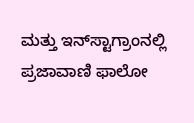ಮತ್ತು ಇನ್‌ಸ್ಟಾಗ್ರಾಂನಲ್ಲಿ ಪ್ರಜಾವಾಣಿ ಫಾಲೋ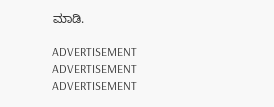ಮಾಡಿ.

ADVERTISEMENT
ADVERTISEMENT
ADVERTISEMENT